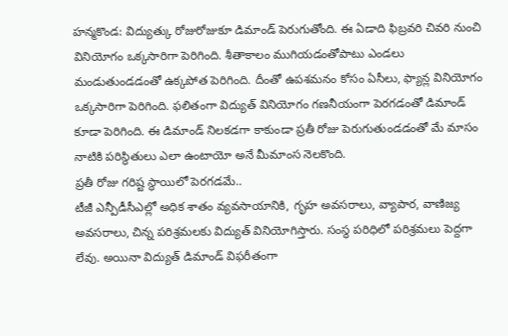హన్మకొండ: విద్యుత్కు రోజురోజుకూ డిమాండ్ పెరుగుతోంది. ఈ ఏడాది ఫిబ్రవరి చివరి నుంచి వినియోగం ఒక్కసారిగా పెరిగింది. శీతాకాలం ముగియడంతోపాటు ఎండలు మండుతుండడంతో ఉక్కపోత పెరిగింది. దీంతో ఉపశమనం కోసం ఏసీలు, ఫ్యాన్ల వినియోగం ఒక్కసారిగా పెరిగింది. ఫలితంగా విద్యుత్ వినియోగం గణనీయంగా పెరగడంతో డిమాండ్ కూడా పెరిగింది. ఈ డిమాండ్ నిలకడగా కాకుండా ప్రతీ రోజు పెరుగుతుండడంతో మే మాసం నాటికి పరిస్థితులు ఎలా ఉంటాయో అనే మీమాంస నెలకొంది.
ప్రతీ రోజు గరిష్ట స్థాయిలో పెరగడమే..
టీజీ ఎన్పీడీసీఎల్లో అధిక శాతం వ్యవసాయానికి, గృహ అవసరాలు, వ్యాపార, వాణిజ్య అవసరాలు, చిన్న పరిశ్రమలకు విద్యుత్ వినియోగిస్తారు. సంస్థ పరిధిలో పరిశ్రమలు పెద్దగా లేవు. అయినా విద్యుత్ డిమాండ్ విఫరీతంగా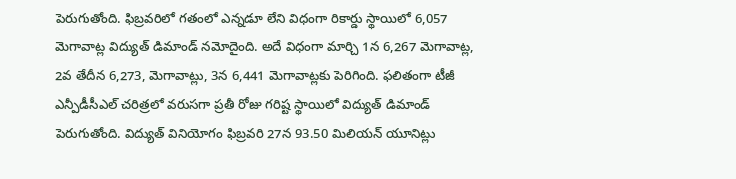పెరుగుతోంది. ఫిబ్రవరిలో గతంలో ఎన్నడూ లేని విధంగా రికార్డు స్థాయిలో 6,057 మెగావాట్ల విద్యుత్ డిమాండ్ నమోదైంది. అదే విధంగా మార్చి 1న 6,267 మెగావాట్ల, 2వ తేదీన 6,273, మెగావాట్లు, 3న 6,441 మెగావాట్లకు పెరిగింది. ఫలితంగా టీజీ ఎన్పీడీసీఎల్ చరిత్రలో వరుసగా ప్రతీ రోజు గరిష్ట స్థాయిలో విద్యుత్ డిమాండ్ పెరుగుతోంది. విద్యుత్ వినియోగం ఫిబ్రవరి 27న 93.50 మిలియన్ యూనిట్లు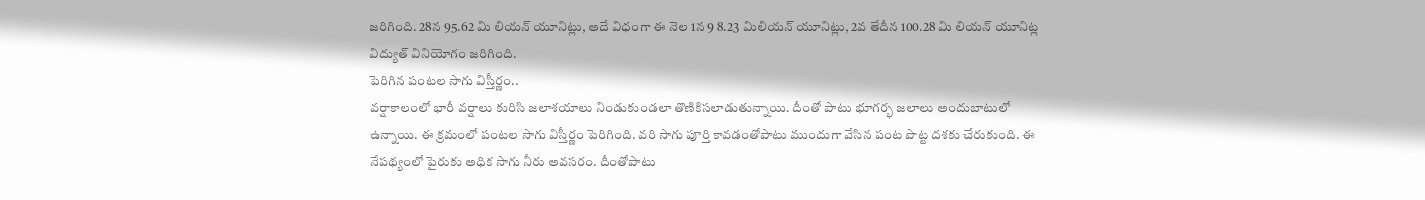జరిగింది. 28న 95.62 మి లియన్ యూనిట్లు, అదే విధంగా ఈ నెల 1న 9 8.23 మిలియన్ యూనిట్లు, 2వ తేదీన 100.28 మి లియన్ యూనిట్ల విద్యుత్ వినియోగం జరిగింది.
పెరిగిన పంటల సాగు విస్తీర్ణం..
వర్షాకాలంలో భారీ వర్షాలు కురిసి జలాశయాలు నిండుకుండలా తొణికిసలాడుతున్నాయి. దీంతో పాటు భూగర్భ జలాలు అందుబాటులో ఉన్నాయి. ఈ క్రమంలో పంటల సాగు విస్తీర్ణం పెరిగింది. వరి సాగు పూర్తి కావడంతోపాటు ముందుగా వేసిన పంట పొట్ట దశకు చేరుకుంది. ఈ నేపథ్యంలో పైరుకు అధిక సాగు నీరు అవసరం. దీంతోపాటు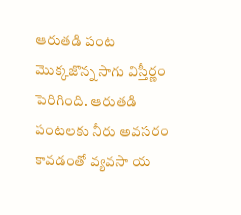ఆరుతడి పంట మొక్కజొన్న సాగు విస్తీర్ణం పెరిగింది. ఆరుతడి పంటలకు నీరు అవసరం కావడంతో వ్యవసా య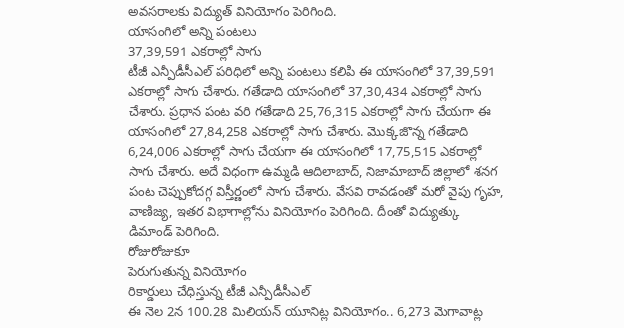అవసరాలకు విద్యుత్ వినియోగం పెరిగింది.
యాసంగిలో అన్ని పంటలు
37,39,591 ఎకరాల్లో సాగు
టీజీ ఎన్పీడీసీఎల్ పరిధిలో అన్ని పంటలు కలిపి ఈ యాసంగిలో 37,39,591 ఎకరాల్లో సాగు చేశారు. గతేడాది యాసంగిలో 37,30,434 ఎకరాల్లో సాగు చేశారు. ప్రధాన పంట వరి గతేడాది 25,76,315 ఎకరాల్లో సాగు చేయగా ఈ యాసంగిలో 27,84,258 ఎకరాల్లో సాగు చేశారు. మొక్కజొన్న గతేడాది 6,24,006 ఎకరాల్లో సాగు చేయగా ఈ యాసంగిలో 17,75,515 ఎకరాల్లో సాగు చేశారు. అదే విధంగా ఉమ్మడి ఆదిలాబాద్, నిజామాబాద్ జిల్లాలో శనగ పంట చెప్పుకోదగ్గ విస్తీర్ణంలో సాగు చేశారు. వేసవి రావడంతో మరో వైపు గృహ, వాణిజ్య, ఇతర విభాగాల్లోను వినియోగం పెరిగింది. దీంతో విద్యుత్కు డిమాండ్ పెరిగింది.
రోజురోజుకూ
పెరుగుతున్న వినియోగం
రికార్డులు చేధిస్తున్న టీజీ ఎన్పీడీసీఎల్
ఈ నెల 2న 100.28 మిలియన్ యూనిట్ల వినియోగం.. 6,273 మెగావాట్ల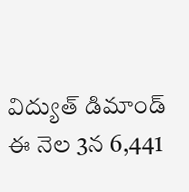విద్యుత్ డిమాండ్
ఈ నెల 3న 6,441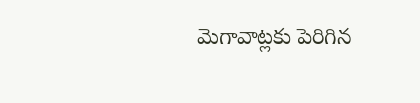మెగావాట్లకు పెరిగిన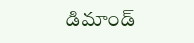డిమాండ్